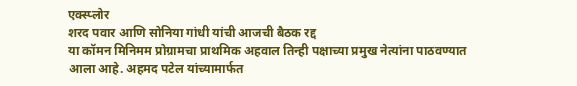एक्स्प्लोर
शरद पवार आणि सोनिया गांधी यांची आजची बैठक रद्द
या कॉमन मिनिमम प्रोग्रामचा प्राथमिक अहवाल तिन्ही पक्षाच्या प्रमुख नेत्यांना पाठवण्यात आला आहे. अहमद पटेल यांच्यामार्फत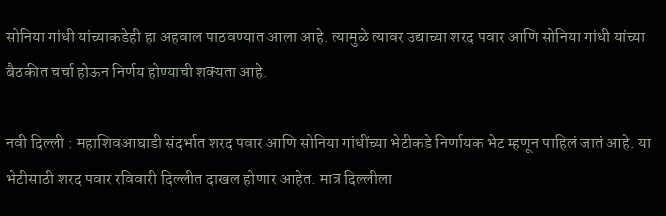सोनिया गांधी यांच्याकडेही हा अहवाल पाठवण्यात आला आहे. त्यामुळे त्यावर उद्याच्या शरद पवार आणि सोनिया गांधी यांच्या बैठकीत चर्चा होऊन निर्णय होण्याची शक्यता आहे.

नवी दिल्ली : महाशिवआघाडी संदर्भात शरद पवार आणि सोनिया गांधींच्या भेटीकडे निर्णायक भेट म्हणून पाहिलं जातं आहे. या भेटीसाठी शरद पवार रविवारी दिल्लीत दाखल होणार आहेत. मात्र दिल्लीला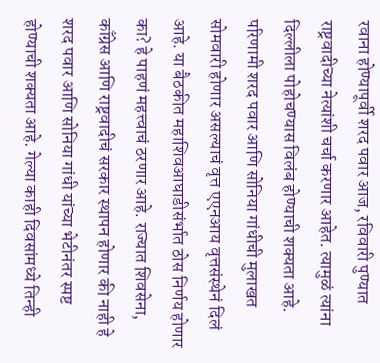रवाना होण्यापूर्वी शरद पवार आज, रविवारी पुण्यात राष्ट्रवादीच्या नेत्यांशी चर्चा करणार आहेत. त्यामुळं त्यांना दिल्लीला पोहोचण्यास विलंब होण्याची शक्यता आहे. परिणामी शरद पवार आणि सोनिया गांधीची मुलाखत सोमवारी होणार असल्याचं वृत्त एएनआय वृत्तसंस्थेनं दिलं आहे. या बैठकीत महाशिवआघाडीसंर्भात ठोस निर्णय होणार का? हे पाहणं महत्त्वाचं ठरणार आहे. राज्यात शिवसेना, काँग्रेस आणि राष्ट्रवादीचं सरकार स्थापन होणार की नाही हे शरद पवार आणि सोनिया गांधी यांच्या भेटीनंतर स्पष्ट होण्याची शक्यता आहे. गेल्या काही दिवसांमध्ये तिन्ही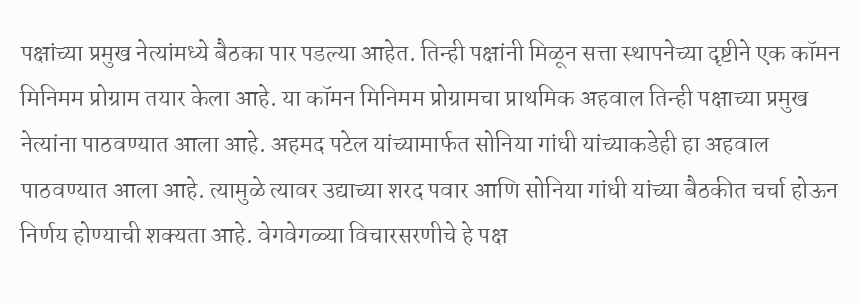पक्षांच्या प्रमुख नेत्यांमध्ये बैठका पार पडल्या आहेत. तिन्ही पक्षांनी मिळून सत्ता स्थापनेच्या दृष्टीने एक कॉमन मिनिमम प्रोग्राम तयार केला आहे. या कॉमन मिनिमम प्रोग्रामचा प्राथमिक अहवाल तिन्ही पक्षाच्या प्रमुख नेत्यांना पाठवण्यात आला आहे. अहमद पटेल यांच्यामार्फत सोनिया गांधी यांच्याकडेही हा अहवाल पाठवण्यात आला आहे. त्यामुळे त्यावर उद्याच्या शरद पवार आणि सोनिया गांधी यांच्या बैठकीत चर्चा होऊन निर्णय होण्याची शक्यता आहे. वेगवेगळ्या विचारसरणीचे हे पक्ष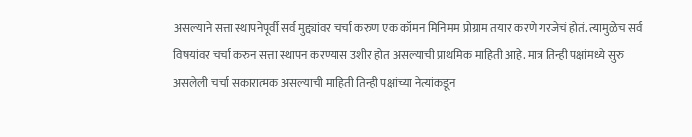असल्याने सत्ता स्थापनेपूर्वी सर्व मुद्द्यांवर चर्चा करुण एक कॉमन मिनिमम प्रोग्राम तयार करणे गरजेचं होतं. त्यामुळेच सर्व विषयांवर चर्चा करुन सत्ता स्थापन करण्यास उशीर होत असल्याची प्राथमिक माहिती आहे. मात्र तिन्ही पक्षांमध्ये सुरु असलेली चर्चा सकारात्मक असल्याची माहिती तिन्ही पक्षांच्या नेत्यांकडून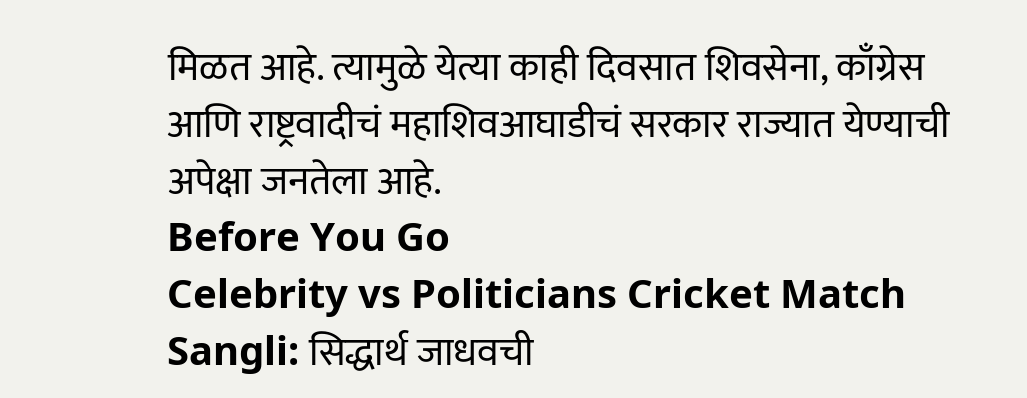मिळत आहे. त्यामुळे येत्या काही दिवसात शिवसेना, काँग्रेस आणि राष्ट्रवादीचं महाशिवआघाडीचं सरकार राज्यात येण्याची अपेक्षा जनतेला आहे.
Before You Go
Celebrity vs Politicians Cricket Match Sangli: सिद्धार्थ जाधवची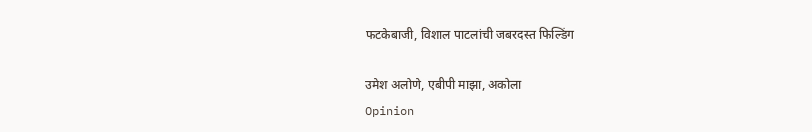फटकेबाजी, विशाल पाटलांची जबरदस्त फिल्डिंग

उमेश अलोणे, एबीपी माझा, अकोला
Opinion